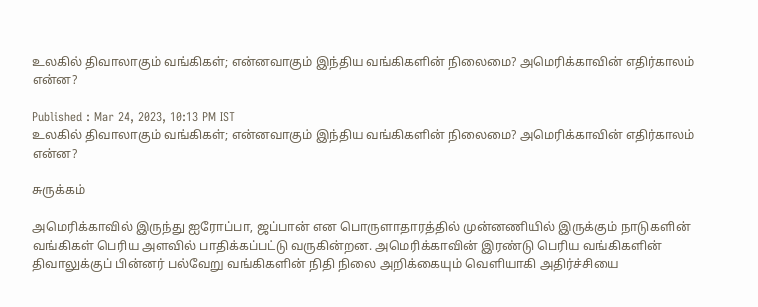உலகில் திவாலாகும் வங்கிகள்; என்னவாகும் இந்திய வங்கிகளின் நிலைமை? அமெரிக்காவின் எதிர்காலம் என்ன?

Published : Mar 24, 2023, 10:13 PM IST
உலகில் திவாலாகும் வங்கிகள்; என்னவாகும் இந்திய வங்கிகளின் நிலைமை? அமெரிக்காவின் எதிர்காலம் என்ன?

சுருக்கம்

அமெரிக்காவில் இருந்து ஐரோப்பா, ஜப்பான் என பொருளாதாரத்தில் முன்னணியில் இருக்கும் நாடுகளின் வங்கிகள் பெரிய அளவில் பாதிக்கப்பட்டு வருகின்றன. அமெரிக்காவின் இரண்டு பெரிய வங்கிகளின் திவாலுக்குப் பின்னர் பல்வேறு வங்கிகளின் நிதி நிலை அறிக்கையும் வெளியாகி அதிர்ச்சியை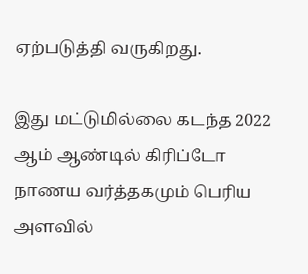ஏற்படுத்தி வருகிறது.

இது மட்டுமில்லை கடந்த 2022 ஆம் ஆண்டில் கிரிப்டோ நாணய வர்த்தகமும் பெரிய அளவில்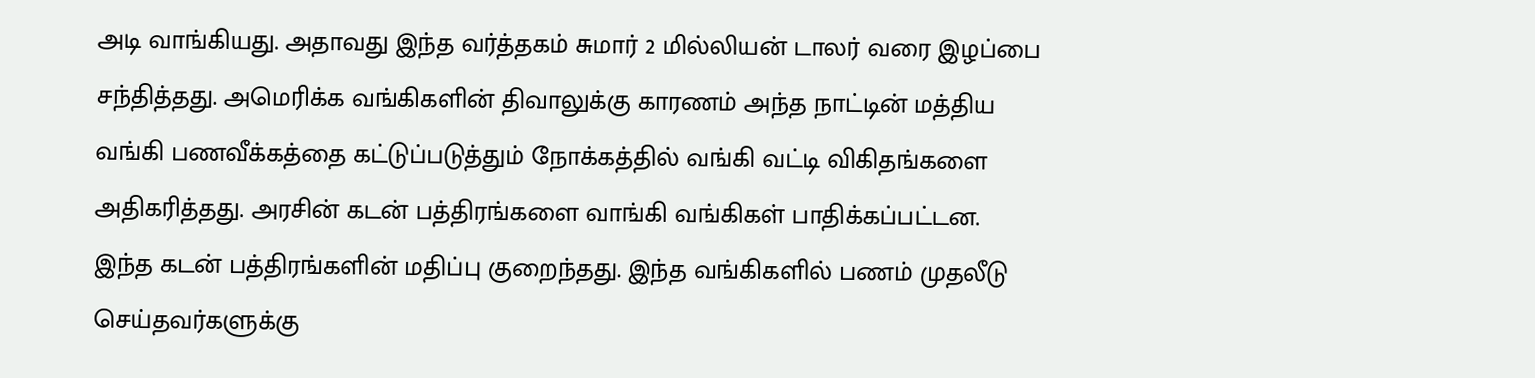அடி வாங்கியது. அதாவது இந்த வர்த்தகம் சுமார் 2 மில்லியன் டாலர் வரை இழப்பை சந்தித்தது. அமெரிக்க வங்கிகளின் திவாலுக்கு காரணம் அந்த நாட்டின் மத்திய வங்கி பணவீக்கத்தை கட்டுப்படுத்தும் நோக்கத்தில் வங்கி வட்டி விகிதங்களை அதிகரித்தது. அரசின் கடன் பத்திரங்களை வாங்கி வங்கிகள் பாதிக்கப்பட்டன. இந்த கடன் பத்திரங்களின் மதிப்பு குறைந்தது. இந்த வங்கிகளில் பணம் முதலீடு செய்தவர்களுக்கு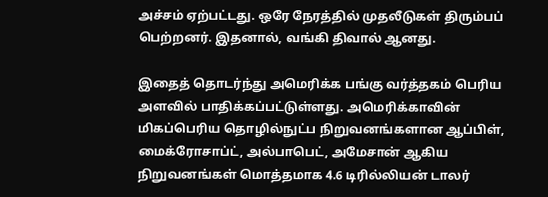அச்சம் ஏற்பட்டது. ஒரே நேரத்தில் முதலீடுகள் திரும்பப் பெற்றனர். இதனால், வங்கி திவால் ஆனது.

இதைத் தொடர்ந்து அமெரிக்க பங்கு வர்த்தகம் பெரிய அளவில் பாதிக்கப்பட்டுள்ளது. அமெரிக்காவின் மிகப்பெரிய தொழில்நுட்ப நிறுவனங்களான ஆப்பிள், மைக்ரோசாப்ட், அல்பாபெட், அமேசான் ஆகிய நிறுவனங்கள் மொத்தமாக 4.6 டிரில்லியன் டாலர்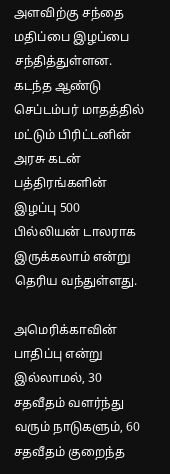அளவிற்கு சந்தை மதிப்பை இழப்பை சந்தித்துள்ளன.  கடந்த ஆண்டு செப்டம்பர் மாதத்தில் மட்டும் பிரிட்டனின் அரசு கடன் பத்திரங்களின் இழப்பு 500 பில்லியன் டாலராக இருக்கலாம் என்று தெரிய வந்துள்ளது.

அமெரிக்காவின் பாதிப்பு என்று இல்லாமல், 30 சதவீதம் வளர்ந்து வரும் நாடுகளும், 60 சதவீதம் குறைந்த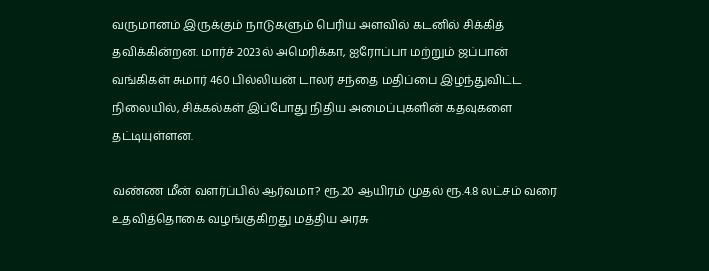வருமானம் இருக்கும் நாடுகளும் பெரிய அளவில் கடனில் சிக்கித் தவிக்கின்றன. மார்ச் 2023ல் அமெரிக்கா, ஐரோப்பா மற்றும் ஜப்பான் வங்கிகள் சுமார் 460 பில்லியன் டாலர் சந்தை மதிப்பை இழந்துவிட்ட நிலையில், சிக்கல்கள் இப்போது நிதிய அமைப்புகளின் கதவுகளை தட்டியுள்ளன.

வண்ண மீன் வளர்ப்பில் ஆர்வமா? ரூ.20 ஆயிரம் முதல் ரூ.4.8 லட்சம் வரை உதவித்தொகை வழங்குகிறது மத்திய அரசு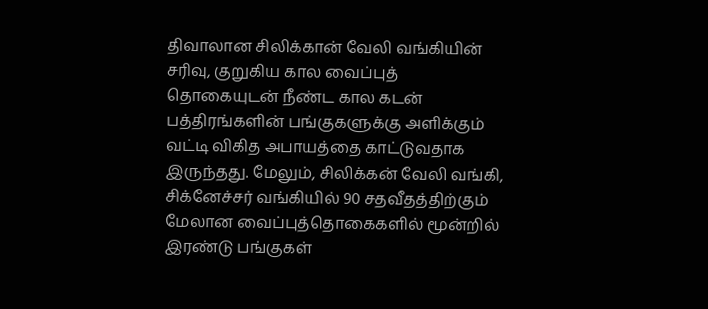திவாலான சிலிக்கான் வேலி வங்கியின் சரிவு, குறுகிய கால வைப்புத் தொகையுடன் நீண்ட கால கடன் பத்திரங்களின் பங்குகளுக்கு அளிக்கும் வட்டி விகித அபாயத்தை காட்டுவதாக இருந்தது. மேலும், சிலிக்கன் வேலி வங்கி, சிக்னேச்சர் வங்கியில் 90 சதவீதத்திற்கும் மேலான வைப்புத்தொகைகளில் மூன்றில் இரண்டு பங்குகள்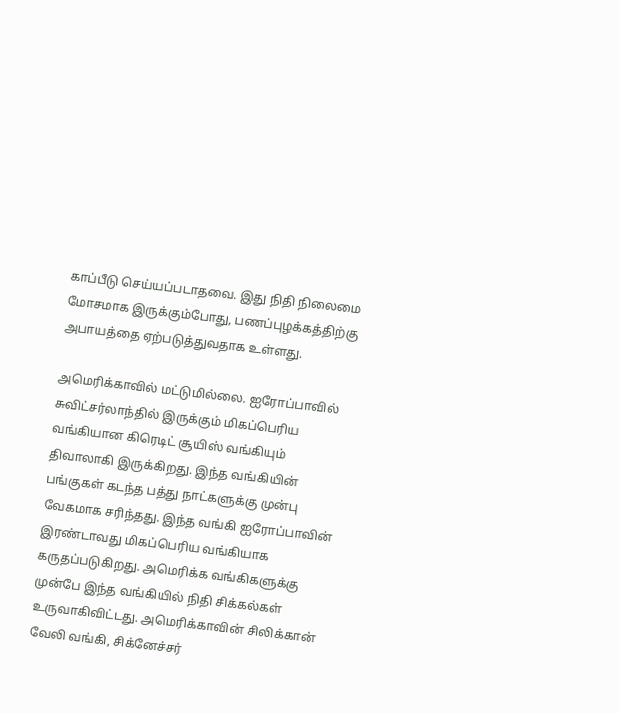காப்பீடு செய்யப்படாதவை. இது நிதி நிலைமை மோசமாக இருக்கும்போது, பணப்புழக்கத்திற்கு அபாயத்தை ஏற்படுத்துவதாக உள்ளது.

அமெரிக்காவில் மட்டுமில்லை. ஐரோப்பாவில் சுவிட்சர்லாந்தில் இருக்கும் மிகப்பெரிய வங்கியான கிரெடிட் சூயிஸ் வங்கியும் திவாலாகி இருக்கிறது. இந்த வங்கியின் பங்குகள் கடந்த பத்து நாட்களுக்கு முன்பு வேகமாக சரிந்தது. இந்த வங்கி ஐரோப்பாவின் இரண்டாவது மிகப்பெரிய வங்கியாக கருதப்படுகிறது. அமெரிக்க வங்கிகளுக்கு முன்பே இந்த வங்கியில் நிதி சிக்கல்கள் உருவாகிவிட்டது. அமெரிக்காவின் சிலிக்கான் வேலி வங்கி, சிக்னேச்சர்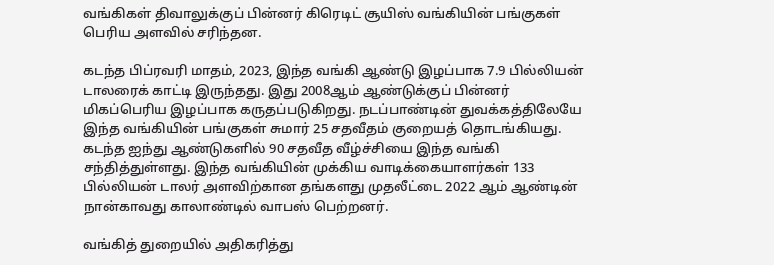வங்கிகள் திவாலுக்குப் பின்னர் கிரெடிட் சூயிஸ் வங்கியின் பங்குகள் பெரிய அளவில் சரிந்தன.

கடந்த பிப்ரவரி மாதம், 2023, இந்த வங்கி ஆண்டு இழப்பாக 7.9 பில்லியன் டாலரைக் காட்டி இருந்தது. இது 2008ஆம் ஆண்டுக்குப் பின்னர் மிகப்பெரிய இழப்பாக கருதப்படுகிறது. நடப்பாண்டின் துவக்கத்திலேயே இந்த வங்கியின் பங்குகள் சுமார் 25 சதவீதம் குறையத் தொடங்கியது. கடந்த ஐந்து ஆண்டுகளில் 90 சதவீத வீழ்ச்சியை இந்த வங்கி சந்தித்துள்ளது. இந்த வங்கியின் முக்கிய வாடிக்கையாளர்கள் 133 பில்லியன் டாலர் அளவிற்கான தங்களது முதலீட்டை 2022 ஆம் ஆண்டின் நான்காவது காலாண்டில் வாபஸ் பெற்றனர்.

வங்கித் துறையில் அதிகரித்து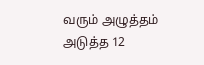வரும் அழுத்தம் அடுத்த 12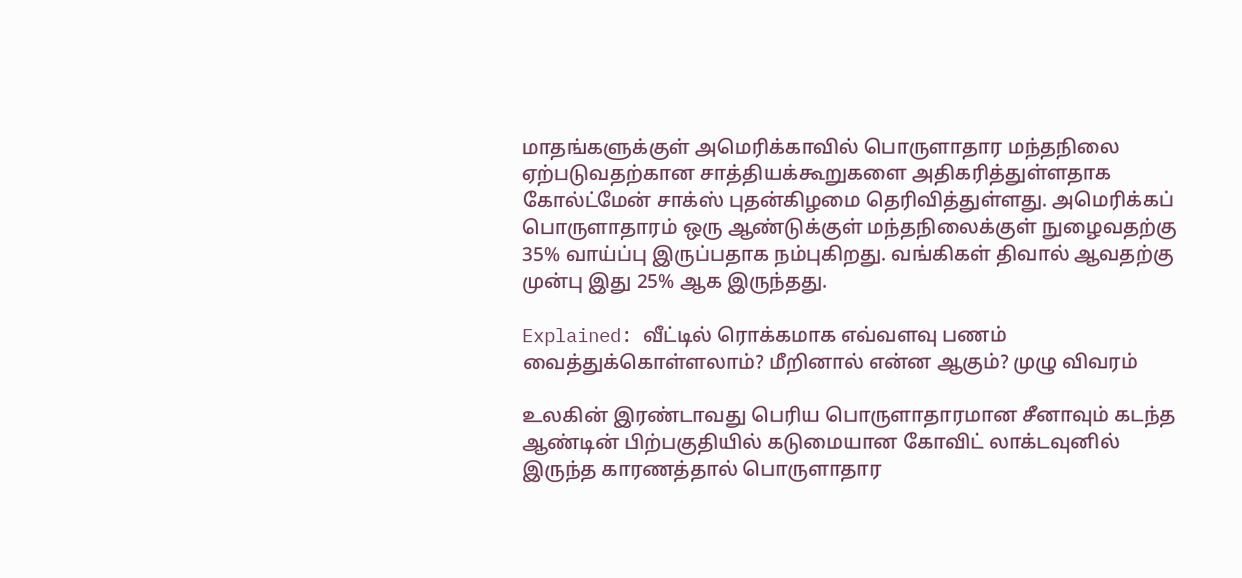மாதங்களுக்குள் அமெரிக்காவில் பொருளாதார மந்தநிலை ஏற்படுவதற்கான சாத்தியக்கூறுகளை அதிகரித்துள்ளதாக கோல்ட்மேன் சாக்ஸ் புதன்கிழமை தெரிவித்துள்ளது. அமெரிக்கப் பொருளாதாரம் ஒரு ஆண்டுக்குள் மந்தநிலைக்குள் நுழைவதற்கு 35% வாய்ப்பு இருப்பதாக நம்புகிறது. வங்கிகள் திவால் ஆவதற்கு முன்பு இது 25% ஆக இருந்தது.

Explained: வீட்டில் ரொக்கமாக எவ்வளவு பணம் வைத்துக்கொள்ளலாம்? மீறினால் என்ன ஆகும்? முழு விவரம்

உலகின் இரண்டாவது பெரிய பொருளாதாரமான சீனாவும் கடந்த ஆண்டின் பிற்பகுதியில் கடுமையான கோவிட் லாக்டவுனில் இருந்த காரணத்தால் பொருளாதார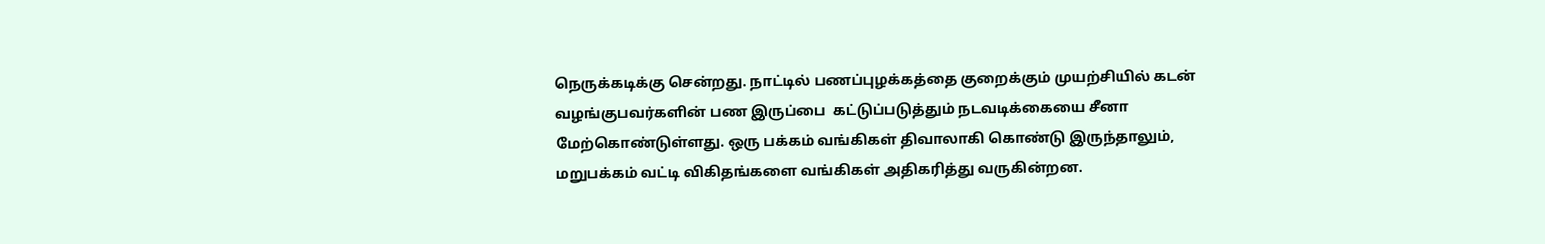நெருக்கடிக்கு சென்றது. நாட்டில் பணப்புழக்கத்தை குறைக்கும் முயற்சியில் கடன் வழங்குபவர்களின் பண இருப்பை  கட்டுப்படுத்தும் நடவடிக்கையை சீனா மேற்கொண்டுள்ளது. ஒரு பக்கம் வங்கிகள் திவாலாகி கொண்டு இருந்தாலும், மறுபக்கம் வட்டி விகிதங்களை வங்கிகள் அதிகரித்து வருகின்றன.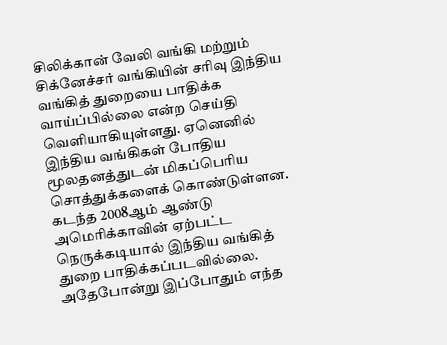சிலிக்கான் வேலி வங்கி மற்றும் சிக்னேச்சர் வங்கியின் சரிவு இந்திய வங்கித் துறையை பாதிக்க வாய்ப்பில்லை என்ற செய்தி வெளியாகியுள்ளது. ஏனெனில் இந்திய வங்கிகள் போதிய மூலதனத்துடன் மிகப்பெரிய சொத்துக்களைக் கொண்டுள்ளன. கடந்த 2008ஆம் ஆண்டு அமெரிக்காவின் ஏற்பட்ட நெருக்கடியால் இந்திய வங்கித் துறை பாதிக்கப்படவில்லை. அதேபோன்று இப்போதும் எந்த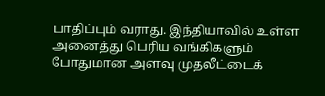பாதிப்பும் வராது. இந்தியாவில் உள்ள அனைத்து பெரிய வங்கிகளும் போதுமான அளவு முதலீட்டைக்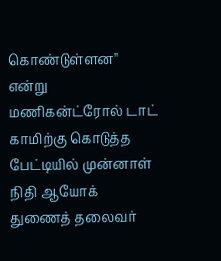கொண்டுள்ளன'' என்று மணிகன்ட்ரோல் டாட் காமிற்கு கொடுத்த பேட்டியில் முன்னாள் நிதி ஆயோக் துணைத் தலைவர்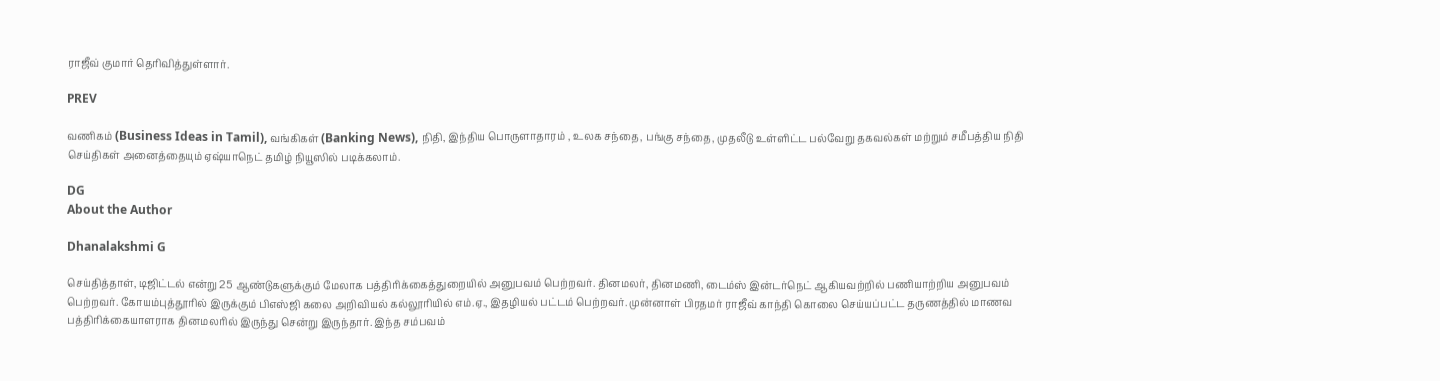ராஜீவ் குமார் தெரிவித்துள்ளார்.

PREV

வணிகம் (Business Ideas in Tamil), வங்கிகள் (Banking News), நிதி, இந்திய பொருளாதாரம் , உலக சந்தை, பங்கு சந்தை, முதலீடு உள்ளிட்ட பல்வேறு தகவல்கள் மற்றும் சமீபத்திய நிதி செய்திகள் அனைத்தையும் ஏஷ்யாநெட் தமிழ் நியூஸில் படிக்கலாம்.

DG
About the Author

Dhanalakshmi G

செய்தித்தாள், டிஜிட்டல் என்று 25 ஆண்டுகளுக்கும் மேலாக பத்திரிக்கைத்துறையில் அனுபவம் பெற்றவர். தினமலர், தினமணி, டைம்ஸ் இன்டர்நெட் ஆகியவற்றில் பணியாற்றிய அனுபவம் பெற்றவர். கோயம்புத்தூரில் இருக்கும் பிஎஸ்ஜி கலை அறிவியல் கல்லூரியில் எம்.ஏ., இதழியல் பட்டம் பெற்றவர். முன்னாள் பிரதமர் ராஜீவ் காந்தி கொலை செய்யப்பட்ட தருணத்தில் மாணவ பத்திரிக்கையாளராக தினமலரில் இருந்து சென்று இருந்தார். இந்த சம்பவம்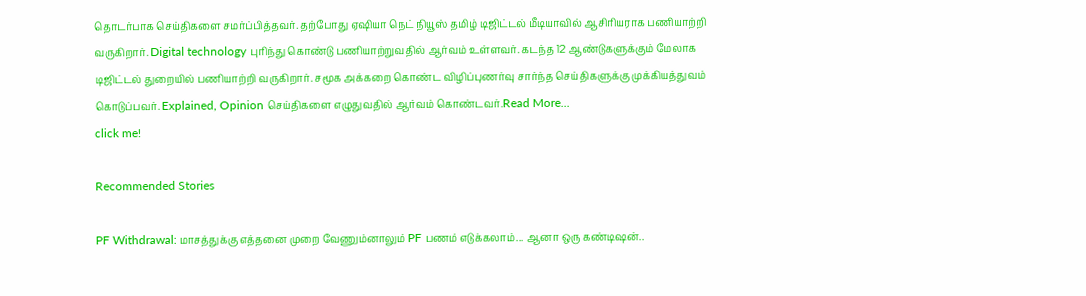தொடர்பாக செய்திகளை சமர்ப்பித்தவர். தற்போது ஏஷியா நெட் நியூஸ் தமிழ் டிஜிட்டல் மீடியாவில் ஆசிரியராக பணியாற்றி வருகிறார். Digital technology புரிந்து கொண்டு பணியாற்றுவதில் ஆர்வம் உள்ளவர். கடந்த 12 ஆண்டுகளுக்கும் மேலாக டிஜிட்டல் துறையில் பணியாற்றி வருகிறார். சமூக அக்கறை கொண்ட விழிப்புணர்வு சார்ந்த செய்திகளுக்கு முக்கியத்துவம் கொடுப்பவர். Explained, Opinion செய்திகளை எழுதுவதில் ஆர்வம் கொண்டவர்.Read More...
click me!

Recommended Stories

PF Withdrawal: மாசத்துக்கு எத்தனை முறை வேணும்னாலும் PF பணம் எடுக்கலாம்... ஆனா ஒரு கண்டிஷன்..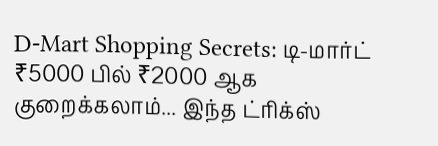D-Mart Shopping Secrets: டி-மார்ட் ₹5000 பில் ₹2000 ஆக குறைக்கலாம்... இந்த ட்ரிக்ஸ்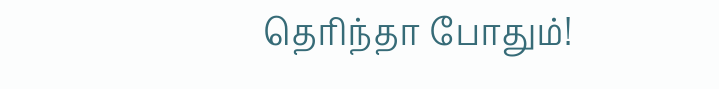தெரிந்தா போதும்!